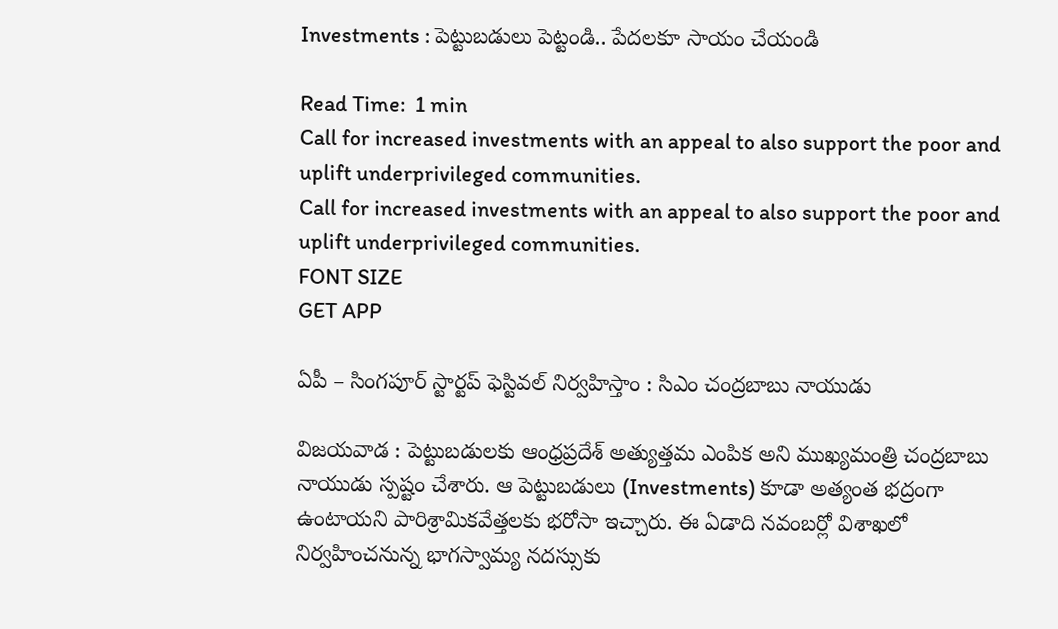Investments : పెట్టుబడులు పెట్టండి.. పేదలకూ సాయం చేయండి

Read Time:  1 min
Call for increased investments with an appeal to also support the poor and uplift underprivileged communities.
Call for increased investments with an appeal to also support the poor and uplift underprivileged communities.
FONT SIZE
GET APP

ఏపీ – సింగపూర్ స్టార్టప్ ఫెస్టివల్ నిర్వహిస్తాం : సిఎం చంద్రబాబు నాయుడు

విజయవాడ : పెట్టుబడులకు ఆంధ్రప్రదేశ్ అత్యుత్తమ ఎంపిక అని ముఖ్యమంత్రి చంద్రబాబు నాయుడు స్పష్టం చేశారు. ఆ పెట్టుబడులు (Investments) కూడా అత్యంత భద్రంగా ఉంటాయని పారిశ్రామికవేత్తలకు భరోసా ఇచ్చారు. ఈ ఏడాది నవంబర్లో విశాఖలో నిర్వహించనున్న భాగస్వామ్య నదస్సుకు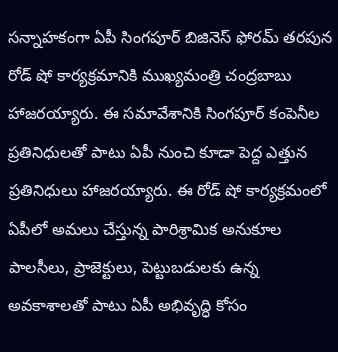సన్నాహకంగా ఏపీ సింగపూర్ బిజినెస్ ఫోరమ్ తరపున రోడ్ షో కార్యక్రమానికి ముఖ్యమంత్రి చంద్రబాబు హాజరయ్యారు. ఈ సమావేశానికి సింగపూర్ కంపెనీల ప్రతినిధులతో పాటు ఏపీ నుంచి కూడా పెద్ద ఎత్తున ప్రతినిధులు హాజరయ్యారు. ఈ రోడ్ షో కార్యక్రమంలో ఏపీలో అమలు చేస్తున్న పారిశ్రామిక అనుకూల పాలసీలు, ప్రాజెక్టులు, పెట్టుబడులకు ఉన్న అవకాశాలతో పాటు ఏపీ అభివృద్ధి కోసం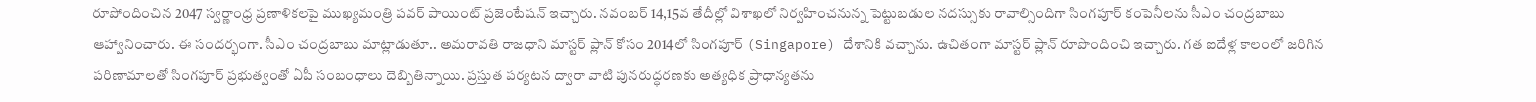రూపోందించిన 2047 స్వర్ణాంధ్ర ప్రణాళికలపై ముఖ్యమంత్రి పవర్ పాయింట్ ప్రజెంటేషన్ ఇచ్చారు. నవంబర్ 14,15వ తేదీల్లో విశాఖలో నిర్వహించనున్న పెట్టుబడుల నదస్సుకు రావాల్సిందిగా సింగపూర్ కంపెనీలను సీఎం చంద్రబాబు ఆహ్వానించారు. ఈ సందర్భంగా. సీఎం చంద్రబాబు మాట్లాడుతూ.. అమరావతి రాజధాని మాస్టర్ ప్లాన్ కోసం 2014లో సింగపూర్ (Singapore) దేశానికి వచ్చాను. ఉచితంగా మాస్టర్ ప్లాన్ రూపొందించి ఇచ్చారు. గత ఐదేళ్ల కాలంలో జరిగిన పరిణామాలతో సింగపూర్ ప్రభుత్వంతో ఏపీ సంబంధాలు దెబ్బితిన్నాయి. ప్రస్తుత పర్యటన ద్వారా వాటి పునరుద్ధరణకు అత్యధిక ప్రాధాన్యతను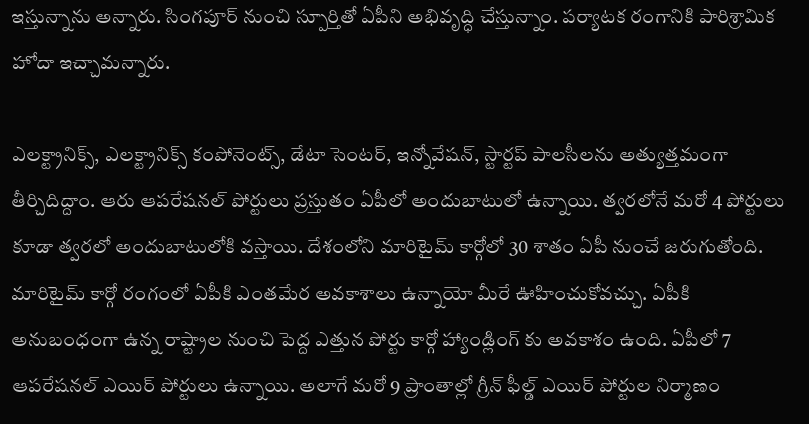ఇస్తున్నాను అన్నారు. సింగపూర్ నుంచి స్పూర్తితో ఏపీని అభివృద్ధి చేస్తున్నాం. పర్యాటక రంగానికి పారిశ్రామిక హోదా ఇచ్చామన్నారు.

ఎలక్ట్రానిక్స్, ఎలక్ట్రానిక్స్ కంపోనెంట్స్, డేటా సెంటర్, ఇన్నోవేషన్, స్టార్టప్ పాలసీలను అత్యుత్తమంగా తీర్చిదిద్దాం. ఆరు ఆపరేషనల్ పోర్టులు ప్రస్తుతం ఏపీలో అందుబాటులో ఉన్నాయి. త్వరలోనే మరో 4 పోర్టులు కూడా త్వరలో అందుబాటులోకి వస్తాయి. దేశంలోని మారిటైమ్ కార్గోలో 30 శాతం ఏపీ నుంచే జరుగుతోంది. మారిటైమ్ కార్గో రంగంలో ఏపీకి ఎంతమేర అవకాశాలు ఉన్నాయో మీరే ఊహించుకోవచ్చు. ఏపీకి అనుబంధంగా ఉన్న రాష్ట్రాల నుంచి పెద్ద ఎత్తున పోర్టు కార్గో హ్యాండ్లింగ్ కు అవకాశం ఉంది. ఏపీలో 7 ఆపరేషనల్ ఎయిర్ పోర్టులు ఉన్నాయి. అలాగే మరో 9 ప్రాంతాల్లో గ్రీన్ ఫీల్డ్ ఎయిర్ పోర్టుల నిర్మాణం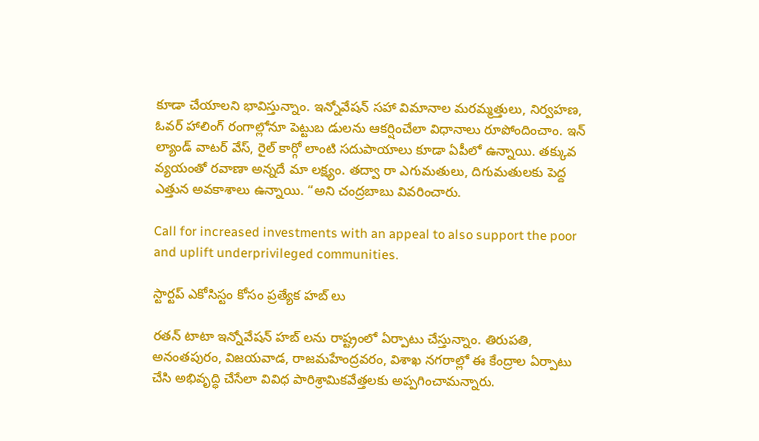కూడా చేయాలని భావిస్తున్నాం. ఇన్నోవేషన్ సహా విమానాల మరమ్మత్తులు, నిర్వహణ, ఓవర్ హాలింగ్ రంగాల్లోనూ పెట్టుబ డులను ఆకర్షించేలా విధానాలు రూపోందించాం. ఇన్ ల్యాండ్ వాటర్ వేస్, రైల్ కార్గో లాంటి సదుపాయాలు కూడా ఏపీలో ఉన్నాయి. తక్కువ వ్యయంతో రవాణా అన్నదే మా లక్ష్యం. తద్వా రా ఎగుమతులు, దిగుమతులకు పెద్ద ఎత్తున అవకాశాలు ఉన్నాయి. “అని చంద్రబాబు వివరించారు.

Call for increased investments with an appeal to also support the poor and uplift underprivileged communities.

స్టార్టప్ ఎకోసిస్టం కోసం ప్రత్యేక హబ్ లు

రతన్ టాటా ఇన్నోవేషన్ హబ్ లను రాష్ట్రంలో ఏర్పాటు చేస్తున్నాం. తిరుపతి, అనంతపురం, విజయవాడ, రాజమహేంద్రవరం, విశాఖ నగరాల్లో ఈ కేంద్రాల ఏర్పాటు చేసి అభివృద్ధి చేసేలా వివిధ పారిశ్రామికవేత్తలకు అప్పగించామన్నారు.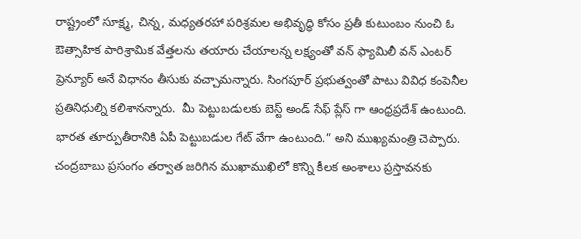రాష్ట్రంలో సూక్ష్మ, చిన్న, మధ్యతరహా పరిశ్రమల అభివృద్ధి కోసం ప్రతీ కుటుంబం నుంచి ఓ ఔత్సాహిక పారిశ్రామిక వేత్తలను తయారు చేయాలన్న లక్ష్యంతో వన్ ఫ్యామిలీ వన్ ఎంటర్ ప్రెన్యూర్ అనే విధానం తీసుకు వచ్చామన్నారు. సింగపూర్ ప్రభుత్వంతో పాటు వివిధ కంపెనీల ప్రతినిధుల్ని కలిశానన్నారు.  మీ పెట్టుబడులకు బెస్ట్ అండ్ సేఫ్ ప్లేస్ గా ఆంధ్రప్రదేశ్ ఉంటుంది. భారత తూర్పుతీరానికి ఏపీ పెట్టుబడుల గేట్ వేగా ఉంటుంది.” అని ముఖ్యమంత్రి చెప్పారు. చంద్రబాబు ప్రసంగం తర్వాత జరిగిన ముఖాముఖిలో కొన్ని కీలక అంశాలు ప్రస్తావనకు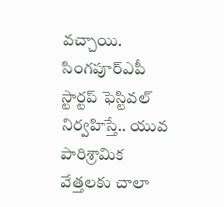వచ్చాయి. సింగపూర్ఎపీ స్టార్టప్ ఫెస్టివల్ నిర్వహిస్తే.. యువ పారిశ్రామిక వేత్తలకు చాలా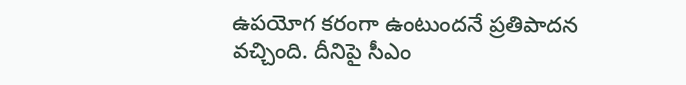ఉపయోగ కరంగా ఉంటుందనే ప్రతిపాదన వచ్చింది. దీనిపై సీఎం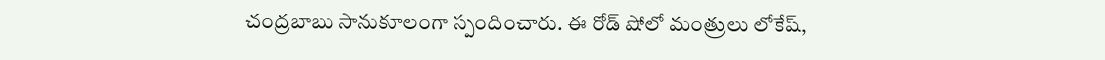చంద్రబాబు సానుకూలంగా స్పందించారు. ఈ రోడ్ షోలో మంత్రులు లోకేష్,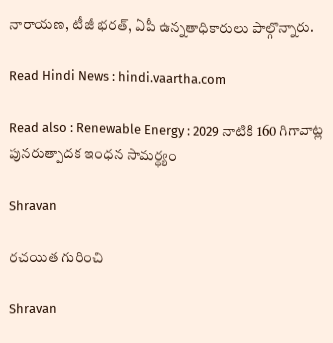నారాయణ, టీజీ భరత్, ఏపీ ఉన్నతాధికారులు పాల్గొన్నారు.

Read Hindi News : hindi.vaartha.com

Read also : Renewable Energy : 2029 నాటికి 160 గిగావాట్ల పునరుత్పాదక ఇంధన సామర్ధ్యం

Shravan

రచయిత గురించి

Shravan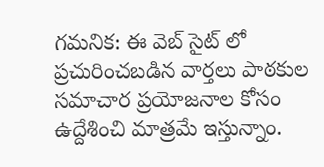గమనిక: ఈ వెబ్ సైట్ లో ప్రచురించబడిన వార్తలు పాఠకుల సమాచార ప్రయోజనాల కోసం ఉద్దేశించి మాత్రమే ఇస్తున్నాం.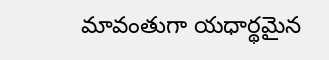మావంతుగా యధార్థమైన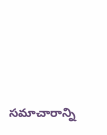సమాచారాన్ని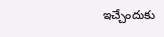ఇచ్చేందుకు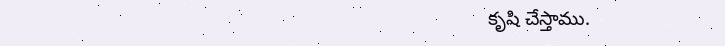కృషి చేస్తాము.